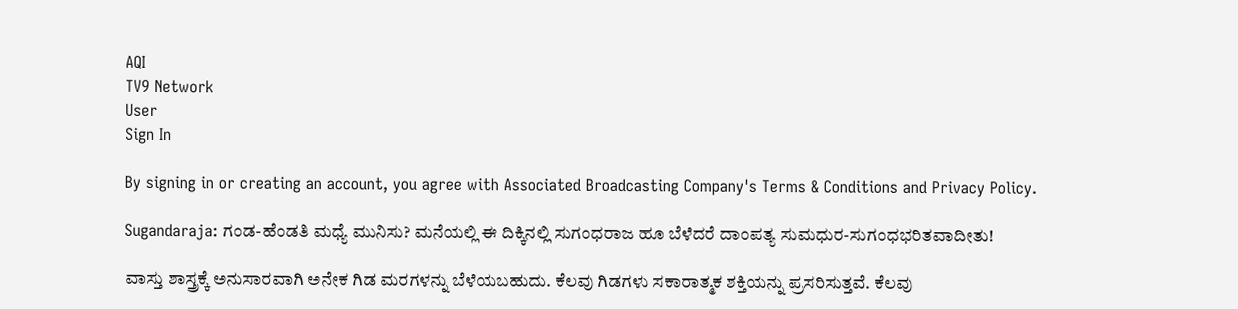AQI
TV9 Network
User
Sign In

By signing in or creating an account, you agree with Associated Broadcasting Company's Terms & Conditions and Privacy Policy.

Sugandaraja: ಗಂಡ-ಹೆಂಡತಿ ಮಧ್ಯೆ ಮುನಿಸು? ಮನೆಯಲ್ಲಿ ಈ ದಿಕ್ಕಿನಲ್ಲಿ ಸುಗಂಧರಾಜ ಹೂ ಬೆಳೆದರೆ ದಾಂಪತ್ಯ ಸುಮಧುರ-ಸುಗಂಧಭರಿತವಾದೀತು!

ವಾಸ್ತು ಶಾಸ್ತ್ರಕ್ಕೆ ಅನುಸಾರವಾಗಿ ಅನೇಕ ಗಿಡ ಮರಗಳನ್ನು ಬೆಳೆಯಬಹುದು. ಕೆಲವು ಗಿಡಗಳು ಸಕಾರಾತ್ಮಕ ಶಕ್ತಿಯನ್ನು ಪ್ರಸರಿಸುತ್ತವೆ. ಕೆಲವು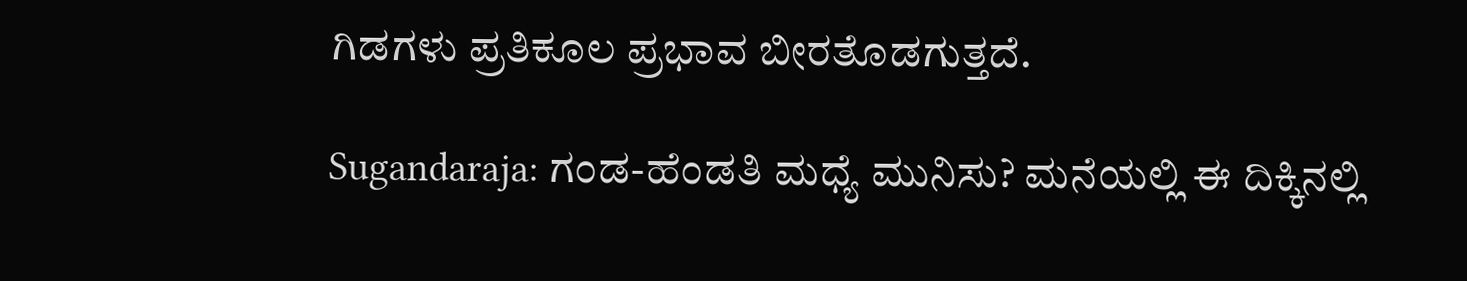ಗಿಡಗಳು ಪ್ರತಿಕೂಲ ಪ್ರಭಾವ ಬೀರತೊಡಗುತ್ತದೆ.

Sugandaraja: ಗಂಡ-ಹೆಂಡತಿ ಮಧ್ಯೆ ಮುನಿಸು? ಮನೆಯಲ್ಲಿ ಈ ದಿಕ್ಕಿನಲ್ಲಿ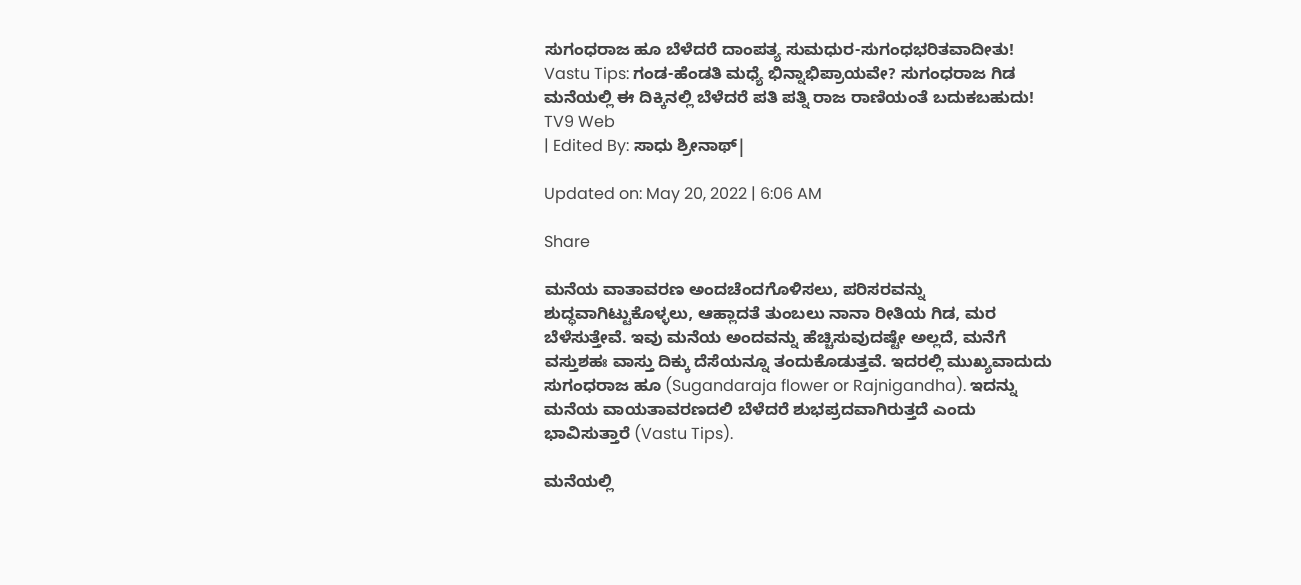ಸುಗಂಧರಾಜ ಹೂ ಬೆಳೆದರೆ ದಾಂಪತ್ಯ ಸುಮಧುರ-ಸುಗಂಧಭರಿತವಾದೀತು!
Vastu Tips: ಗಂಡ-ಹೆಂಡತಿ ಮಧ್ಯೆ ಭಿನ್ನಾಭಿಪ್ರಾಯವೇ? ಸುಗಂಧರಾಜ ಗಿಡ ಮನೆಯಲ್ಲಿ ಈ ದಿಕ್ಕಿನಲ್ಲಿ ಬೆಳೆದರೆ ಪತಿ ಪತ್ನಿ ರಾಜ ರಾಣಿಯಂತೆ ಬದುಕಬಹುದು!
TV9 Web
| Edited By: ಸಾಧು ಶ್ರೀನಾಥ್|

Updated on: May 20, 2022 | 6:06 AM

Share

ಮನೆಯ ವಾತಾವರಣ ಅಂದಚೆಂದಗೊಳಿಸಲು, ಪರಿಸರವನ್ನು ಶುದ್ಧವಾಗಿಟ್ಟುಕೊಳ್ಳಲು, ಆಹ್ಲಾದತೆ ತುಂಬಲು ನಾನಾ ರೀತಿಯ ಗಿಡ, ಮರ ಬೆಳೆಸುತ್ತೇವೆ. ಇವು ಮನೆಯ ಅಂದವನ್ನು ಹೆಚ್ಚಿಸುವುದಷ್ಟೇ ಅಲ್ಲದೆ, ಮನೆಗೆ ವಸ್ತುಶಹಃ ವಾಸ್ತು ದಿಕ್ಕು ದೆಸೆಯನ್ನೂ ತಂದುಕೊಡುತ್ತವೆ. ಇದರಲ್ಲಿ ಮುಖ್ಯವಾದುದು ಸುಗಂಧರಾಜ ಹೂ (Sugandaraja flower or Rajnigandha). ಇದನ್ನು ಮನೆಯ ವಾಯತಾವರಣದಲಿ ಬೆಳೆದರೆ ಶುಭಪ್ರದವಾಗಿರುತ್ತದೆ ಎಂದು ಭಾವಿಸುತ್ತಾರೆ (Vastu Tips).

ಮನೆಯಲ್ಲಿ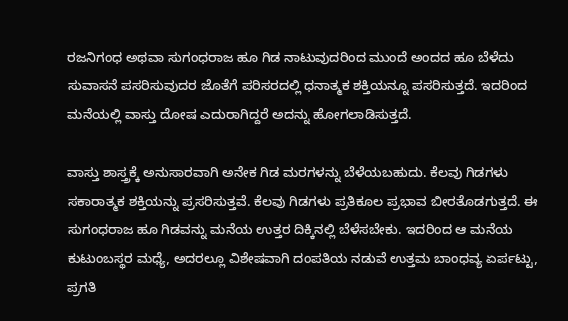ರಜನಿಗಂಧ ಅಥವಾ ಸುಗಂಧರಾಜ ಹೂ ಗಿಡ ನಾಟುವುದರಿಂದ ಮುಂದೆ ಅಂದದ ಹೂ ಬೆಳೆದು ಸುವಾಸನೆ ಪಸರಿಸುವುದರ ಜೊತೆಗೆ ಪರಿಸರದಲ್ಲಿ ಧನಾತ್ಮಕ ಶಕ್ತಿಯನ್ನೂ ಪಸರಿಸುತ್ತದೆ. ಇದರಿಂದ ಮನೆಯಲ್ಲಿ ವಾಸ್ತು ದೋಷ ಎದುರಾಗಿದ್ದರೆ ಅದನ್ನು ಹೋಗಲಾಡಿಸುತ್ತದೆ.

ವಾಸ್ತು ಶಾಸ್ತ್ರಕ್ಕೆ ಅನುಸಾರವಾಗಿ ಅನೇಕ ಗಿಡ ಮರಗಳನ್ನು ಬೆಳೆಯಬಹುದು. ಕೆಲವು ಗಿಡಗಳು ಸಕಾರಾತ್ಮಕ ಶಕ್ತಿಯನ್ನು ಪ್ರಸರಿಸುತ್ತವೆ. ಕೆಲವು ಗಿಡಗಳು ಪ್ರತಿಕೂಲ ಪ್ರಭಾವ ಬೀರತೊಡಗುತ್ತದೆ. ಈ ಸುಗಂಧರಾಜ ಹೂ ಗಿಡವನ್ನು ಮನೆಯ ಉತ್ತರ ದಿಕ್ಕಿನಲ್ಲಿ ಬೆಳೆಸಬೇಕು. ಇದರಿಂದ ಆ ಮನೆಯ ಕುಟುಂಬಸ್ಥರ ಮಧ್ಯೆ, ಅದರಲ್ಲೂ ವಿಶೇಷವಾಗಿ ದಂಪತಿಯ ನಡುವೆ ಉತ್ತಮ ಬಾಂಧವ್ಯ ಏರ್ಪಟ್ಟು, ಪ್ರಗತಿ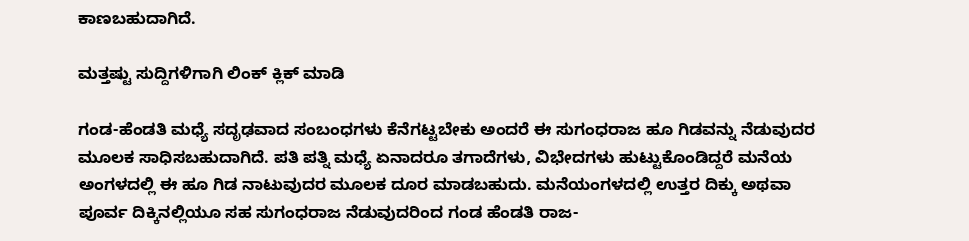ಕಾಣಬಹುದಾಗಿದೆ.

ಮತ್ತಷ್ಟು ಸುದ್ದಿಗಳಿಗಾಗಿ ಲಿಂಕ್ ಕ್ಲಿಕ್ ಮಾಡಿ

ಗಂಡ-ಹೆಂಡತಿ ಮಧ್ಯೆ ಸದೃಢವಾದ ಸಂಬಂಧಗಳು ಕೆನೆಗಟ್ಟಬೇಕು ಅಂದರೆ ಈ ಸುಗಂಧರಾಜ ಹೂ ಗಿಡವನ್ನು ನೆಡುವುದರ ಮೂಲಕ ಸಾಧಿಸಬಹುದಾಗಿದೆ. ಪತಿ ಪತ್ನಿ ಮಧ್ಯೆ ಏನಾದರೂ ತಗಾದೆಗಳು, ವಿಭೇದಗಳು ಹುಟ್ಟುಕೊಂಡಿದ್ದರೆ ಮನೆಯ ಅಂಗಳದಲ್ಲಿ ಈ ಹೂ ಗಿಡ ನಾಟುವುದರ ಮೂಲಕ ದೂರ ಮಾಡಬಹುದು. ಮನೆಯಂಗಳದಲ್ಲಿ ಉತ್ತರ ದಿಕ್ಕು ಅಥವಾ ಪೂರ್ವ ದಿಕ್ಕಿನಲ್ಲಿಯೂ ಸಹ ಸುಗಂಧರಾಜ ನೆಡುವುದರಿಂದ ಗಂಡ ಹೆಂಡತಿ ರಾಜ-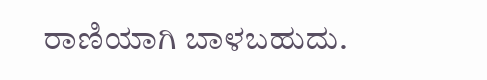ರಾಣಿಯಾಗಿ ಬಾಳಬಹುದು.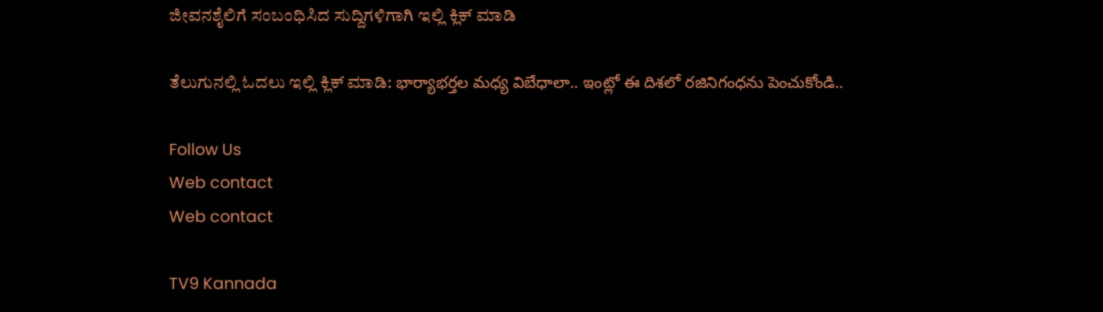ಜೀವನಶೈಲಿಗೆ ಸಂಬಂಧಿಸಿದ ಸುದ್ದಿಗಳಿಗಾಗಿ ಇಲ್ಲಿ ಕ್ಲಿಕ್ ಮಾಡಿ

ತೆಲುಗುನಲ್ಲಿ ಓದಲು ಇಲ್ಲಿ ಕ್ಲಿಕ್ ಮಾಡಿ: భార్యాభర్తల మధ్య విబేధాలా.. ఇంట్లో ఈ దిశలో రజినిగంధను పెంచుకోండి..

Follow Us
Web contact
Web contact

TV9 Kannada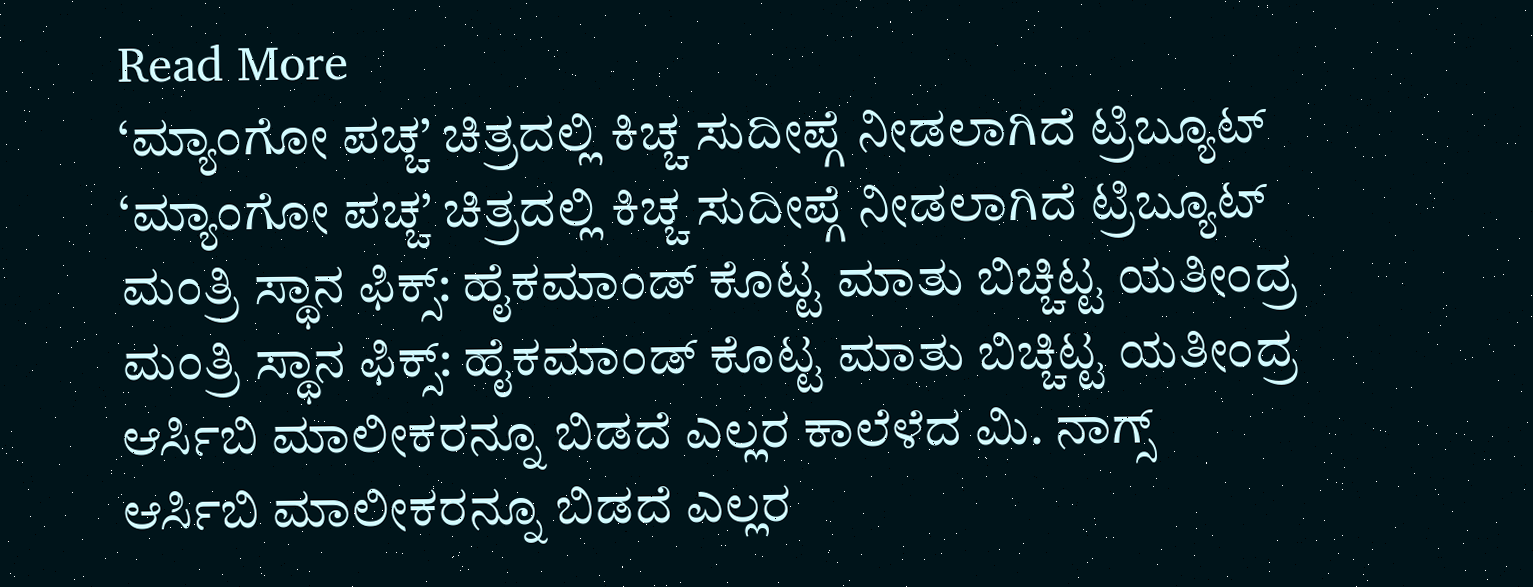Read More
‘ಮ್ಯಾಂಗೋ ಪಚ್ಚ’ ಚಿತ್ರದಲ್ಲಿ ಕಿಚ್ಚ ಸುದೀಪ್ಗೆ ನೀಡಲಾಗಿದೆ ಟ್ರಿಬ್ಯೂಟ್
‘ಮ್ಯಾಂಗೋ ಪಚ್ಚ’ ಚಿತ್ರದಲ್ಲಿ ಕಿಚ್ಚ ಸುದೀಪ್ಗೆ ನೀಡಲಾಗಿದೆ ಟ್ರಿಬ್ಯೂಟ್
ಮಂತ್ರಿ ಸ್ಥಾನ ಫಿಕ್ಸ್: ಹೈಕಮಾಂಡ್ ಕೊಟ್ಟ ಮಾತು ಬಿಚ್ಚಿಟ್ಟ ಯತೀಂದ್ರ
ಮಂತ್ರಿ ಸ್ಥಾನ ಫಿಕ್ಸ್: ಹೈಕಮಾಂಡ್ ಕೊಟ್ಟ ಮಾತು ಬಿಚ್ಚಿಟ್ಟ ಯತೀಂದ್ರ
ಆರ್ಸಿಬಿ ಮಾಲೀಕರನ್ನೂ ಬಿಡದೆ ಎಲ್ಲರ ಕಾಲೆಳೆದ ಮಿ. ನಾಗ್ಸ್
ಆರ್ಸಿಬಿ ಮಾಲೀಕರನ್ನೂ ಬಿಡದೆ ಎಲ್ಲರ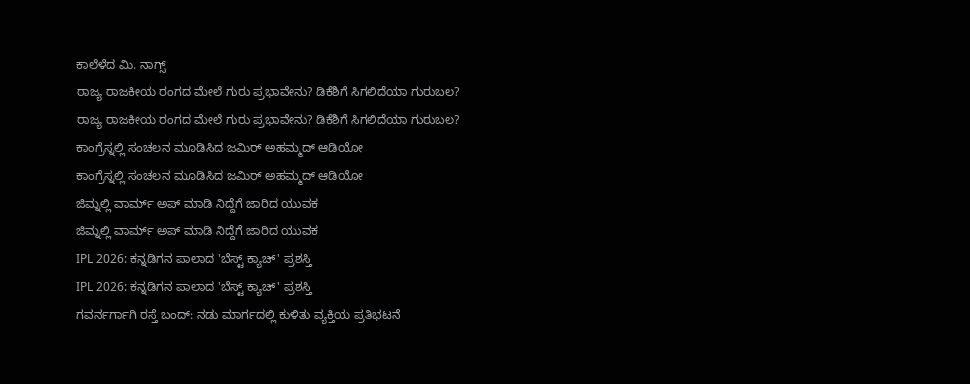ಕಾಲೆಳೆದ ಮಿ. ನಾಗ್ಸ್
ರಾಜ್ಯ ರಾಜಕೀಯ ರಂಗದ ಮೇಲೆ ಗುರು ಪ್ರಭಾವೇನು? ಡಿಕೆಶಿಗೆ ಸಿಗಲಿದೆಯಾ ಗುರುಬಲ?
ರಾಜ್ಯ ರಾಜಕೀಯ ರಂಗದ ಮೇಲೆ ಗುರು ಪ್ರಭಾವೇನು? ಡಿಕೆಶಿಗೆ ಸಿಗಲಿದೆಯಾ ಗುರುಬಲ?
ಕಾಂಗ್ರೆಸ್ನಲ್ಲಿ ಸಂಚಲನ ಮೂಡಿಸಿದ ಜಮಿರ್ ಅಹಮ್ಮದ್ ಆಡಿಯೋ
ಕಾಂಗ್ರೆಸ್ನಲ್ಲಿ ಸಂಚಲನ ಮೂಡಿಸಿದ ಜಮಿರ್ ಅಹಮ್ಮದ್ ಆಡಿಯೋ
ಜಿಮ್ನಲ್ಲಿ ವಾರ್ಮ್ ಅಪ್ ಮಾಡಿ ನಿದ್ದೆಗೆ ಜಾರಿದ ಯುವಕ
ಜಿಮ್ನಲ್ಲಿ ವಾರ್ಮ್ ಅಪ್ ಮಾಡಿ ನಿದ್ದೆಗೆ ಜಾರಿದ ಯುವಕ
IPL 2026: ಕನ್ನಡಿಗನ ಪಾಲಾದ 'ಬೆಸ್ಟ್ ಕ್ಯಾಚ್' ಪ್ರಶಸ್ತಿ
IPL 2026: ಕನ್ನಡಿಗನ ಪಾಲಾದ 'ಬೆಸ್ಟ್ ಕ್ಯಾಚ್' ಪ್ರಶಸ್ತಿ
ಗವರ್ನರ್ಗಾಗಿ ರಸ್ತೆ ಬಂದ್: ನಡು ಮಾರ್ಗದಲ್ಲಿ ಕುಳಿತು ವ್ಯಕ್ತಿಯ ಪ್ರತಿಭಟನೆ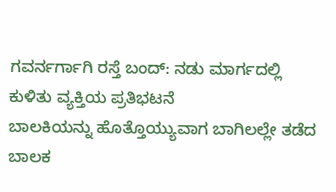ಗವರ್ನರ್ಗಾಗಿ ರಸ್ತೆ ಬಂದ್: ನಡು ಮಾರ್ಗದಲ್ಲಿ ಕುಳಿತು ವ್ಯಕ್ತಿಯ ಪ್ರತಿಭಟನೆ
ಬಾಲಕಿಯನ್ನು ಹೊತ್ತೊಯ್ಯುವಾಗ ಬಾಗಿಲಲ್ಲೇ ತಡೆದ ಬಾಲಕ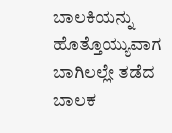ಬಾಲಕಿಯನ್ನು ಹೊತ್ತೊಯ್ಯುವಾಗ ಬಾಗಿಲಲ್ಲೇ ತಡೆದ ಬಾಲಕ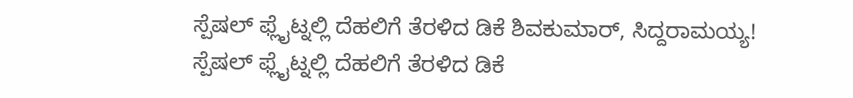ಸ್ಪೆಷಲ್ ಫ್ಲೈಟ್ನಲ್ಲಿ ದೆಹಲಿಗೆ ತೆರಳಿದ ಡಿಕೆ ಶಿವಕುಮಾರ್, ಸಿದ್ದರಾಮಯ್ಯ!
ಸ್ಪೆಷಲ್ ಫ್ಲೈಟ್ನಲ್ಲಿ ದೆಹಲಿಗೆ ತೆರಳಿದ ಡಿಕೆ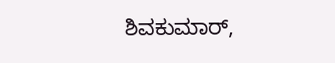ಶಿವಕುಮಾರ್,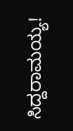ಸಿದ್ದರಾಮಯ್ಯ!